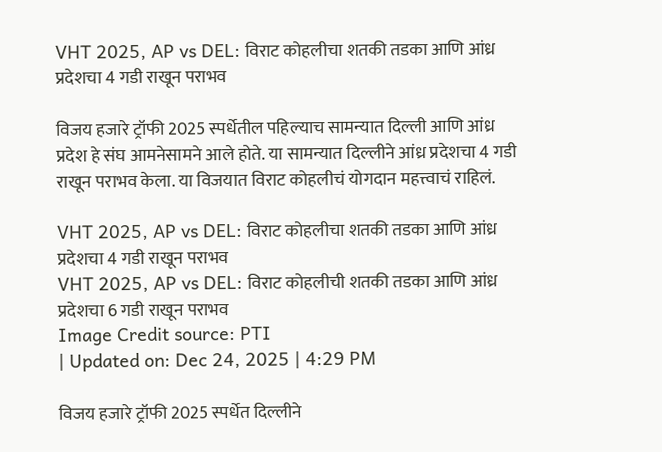VHT 2025, AP vs DEL: विराट कोहलीचा शतकी तडका आणि आंध्र प्रदेशचा 4 गडी राखून पराभव

विजय हजारे ट्रॉफी 2025 स्पर्धेतील पहिल्याच सामन्यात दिल्ली आणि आंध्र प्रदेश हे संघ आमनेसामने आले होते. या सामन्यात दिल्लीने आंध्र प्रदेशचा 4 गडी राखून पराभव केला. या विजयात विराट कोहलीचं योगदान महत्त्वाचं राहिलं.

VHT 2025, AP vs DEL: विराट कोहलीचा शतकी तडका आणि आंध्र प्रदेशचा 4 गडी राखून पराभव
VHT 2025, AP vs DEL: विराट कोहलीची शतकी तडका आणि आंध्र प्रदेशचा 6 गडी राखून पराभव
Image Credit source: PTI
| Updated on: Dec 24, 2025 | 4:29 PM

विजय हजारे ट्रॉफी 2025 स्पर्धेत दिल्लीने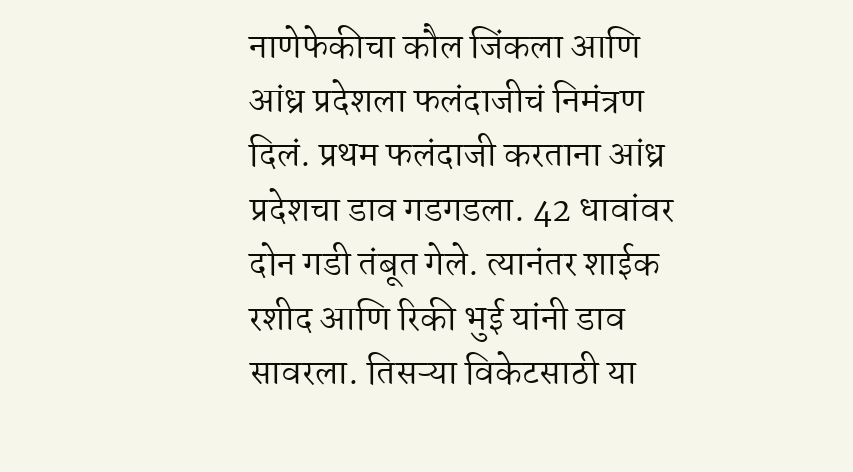नाणेफेकीचा कौल जिंकला आणि आंध्र प्रदेशला फलंदाजीचं निमंत्रण दिलं. प्रथम फलंदाजी करताना आंध्र प्रदेशचा डाव गडगडला. 42 धावांवर दोन गडी तंबूत गेले. त्यानंतर शाईक रशीद आणि रिकी भुई यांनी डाव सावरला. तिसऱ्या विकेटसाठी या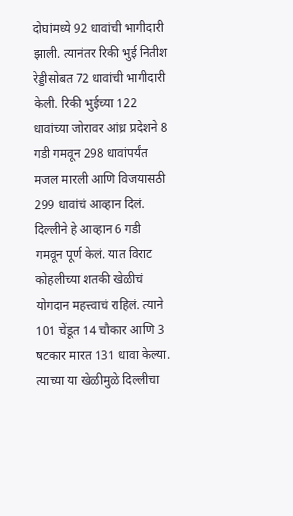दोघांमध्ये 92 धावांची भागीदारी झाली. त्यानंतर रिकी भुई नितीश रेड्डीसोबत 72 धावांची भागीदारी केली. रिकी भुईच्या 122 धावांच्या जोरावर आंध्र प्रदेशने 8 गडी गमवून 298 धावांपर्यंत मजल मारली आणि विजयासठी 299 धावांचं आव्हान दिलं. दिल्लीने हे आव्हान 6 गडी गमवून पूर्ण केलं. यात विराट कोहलीच्या शतकी खेळीचं योगदान महत्त्वाचं राहिलं. त्याने 101 चेंडूत 14 चौकार आणि 3 षटकार मारत 131 धावा केल्या. त्याच्या या खेळीमुळे दिल्लीचा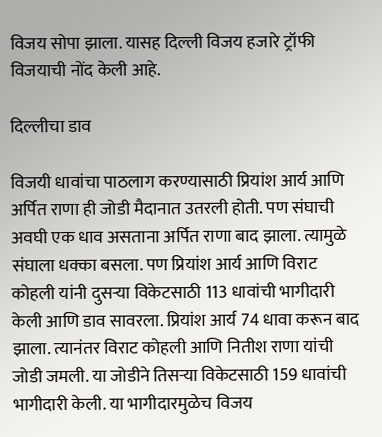विजय सोपा झाला. यासह दिल्ली विजय हजारे ट्रॉफी विजयाची नोंद केली आहे.

दिल्लीचा डाव

विजयी धावांचा पाठलाग करण्यासाठी प्रियांश आर्य आणि अर्पित राणा ही जोडी मैदानात उतरली होती. पण संघाची अवघी एक धाव असताना अर्पित राणा बाद झाला. त्यामुळे संघाला धक्का बसला. पण प्रियांश आर्य आणि विराट कोहली यांनी दुसर्‍या विकेटसाठी 113 धावांची भागीदारी केली आणि डाव सावरला. प्रियांश आर्य 74 धावा करून बाद झाला. त्यानंतर विराट कोहली आणि नितीश राणा यांची जोडी जमली. या जोडीने तिसऱ्या विकेटसाठी 159 धावांची भागीदारी केली. या भागीदारमुळेच विजय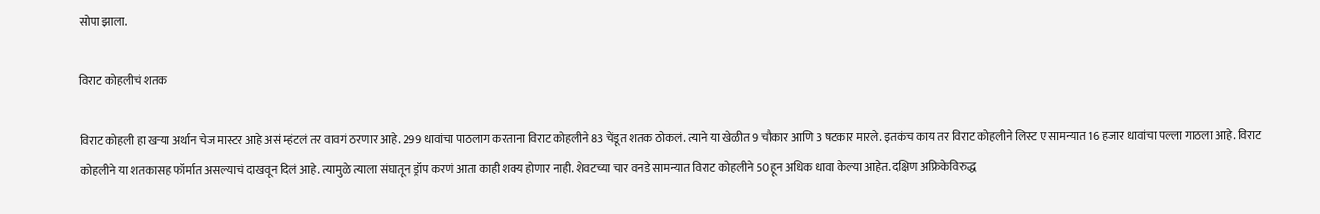सोपा झाला.

विराट कोहलीचं शतक

विराट कोहली हा खऱ्या अर्थान चेज मास्टर आहे असं म्हंटलं तर वावगं ठरणार आहे. 299 धावांचा पाठलाग करताना विराट कोहलीने 83 चेंडूत शतक ठोकलं. त्याने या खेळीत 9 चौकार आणि 3 षटकार मारले. इतकंच काय तर विराट कोहलीने लिस्ट ए सामन्यात 16 हजार धावांचा पल्ला गाठला आहे. विराट कोहलीने या शतकासह फॉर्मात असल्याचं दाखवून दिलं आहे. त्यामुळे त्याला संघातून ड्रॉप करणं आता काही शक्य होणार नाही. शेवटच्या चार वनडे सामन्यात विराट कोहलीने 50हून अधिक धावा केल्या आहेत. दक्षिण अफ्रिकेविरुद्ध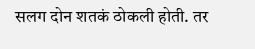सलग दोन शतकं ठोकली होती. तर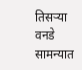तिसऱ्या वनडे सामन्यात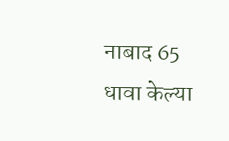नाबाद 65 धावा केल्या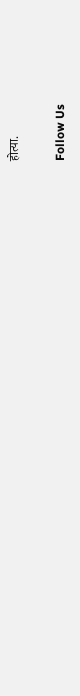होत्या.

Follow Us